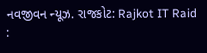નવજીવન ન્યૂઝ. રાજકોટ: Rajkot IT Raid :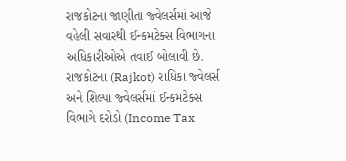રાજકોટના જાણીતા જ્વેલર્સમાં આજે વહેલી સવારથી ઈન્કમટેક્સ વિભાગના અધિકારીઓએ તવાઈ બોલાવી છે. રાજકોટના (Rajkot) રાધિકા જ્વેલર્સ અને શિલ્પા જ્વેલર્સમાં ઈન્કમટેક્સ વિભાગે દરોડો (Income Tax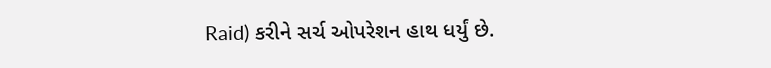Raid) કરીને સર્ચ ઓપરેશન હાથ ધર્યું છે.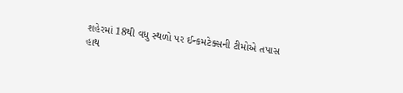શહેરમાં 18થી વધુ સ્થળો પર ઈન્કમટેક્સની ટીમોએ તપાસ હાથ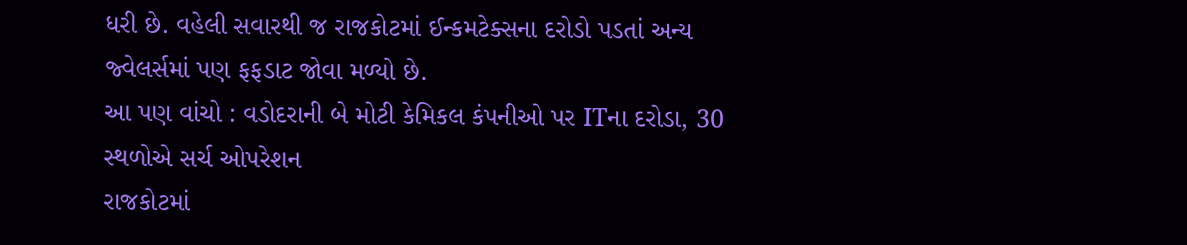ધરી છે. વહેલી સવારથી જ રાજકોટમાં ઈન્કમટેક્સના દરોડો પડતાં અન્ય જ્વેલર્સમાં પણ ફફડાટ જોવા મળ્યો છે.
આ પણ વાંચો : વડોદરાની બે મોટી કેમિકલ કંપનીઓ પર ITના દરોડા, 30 સ્થળોએ સર્ચ ઓપરેશન
રાજકોટમાં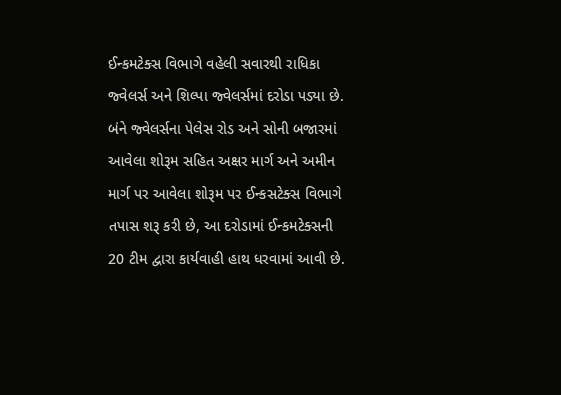ઈન્કમટેક્સ વિભાગે વહેલી સવારથી રાધિકા જ્વેલર્સ અને શિલ્પા જ્વેલર્સમાં દરોડા પડ્યા છે. બંને જ્વેલર્સના પેલેસ રોડ અને સોની બજારમાં આવેલા શોરૂમ સહિત અક્ષર માર્ગ અને અમીન માર્ગ પર આવેલા શોરૂમ પર ઈન્કસટેક્સ વિભાગે તપાસ શરૂ કરી છે, આ દરોડામાં ઈન્કમટેક્સની 20 ટીમ દ્વારા કાર્યવાહી હાથ ધરવામાં આવી છે.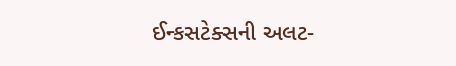ઈન્કસટેક્સની અલટ-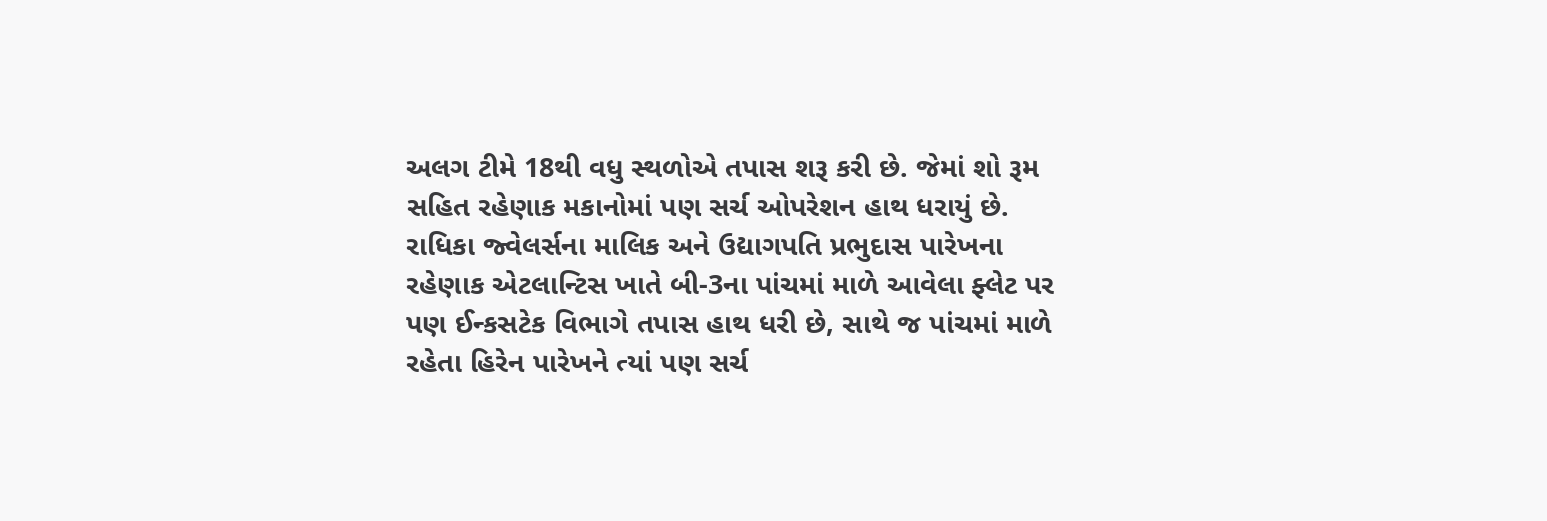અલગ ટીમે 18થી વધુ સ્થળોએ તપાસ શરૂ કરી છે. જેમાં શો રૂમ સહિત રહેણાક મકાનોમાં પણ સર્ચ ઓપરેશન હાથ ધરાયું છે.
રાધિકા જ્વેલર્સના માલિક અને ઉદ્યાગપતિ પ્રભુદાસ પારેખના રહેણાક એટલાન્ટિસ ખાતે બી-3ના પાંચમાં માળે આવેલા ફ્લેટ પર પણ ઈન્કસટેક વિભાગે તપાસ હાથ ધરી છે, સાથે જ પાંચમાં માળે રહેતા હિરેન પારેખને ત્યાં પણ સર્ચ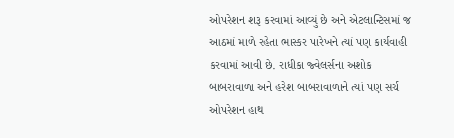ઓપરેશન શરૂ કરવામાં આવ્યું છે અને એટલાન્ટિસમાં જ આઠમાં માળે રહેતા ભાસ્કર પારેખને ત્યાં પણ કાર્યવાહી કરવામાં આવી છે. રાધીકા જ્વેલર્સના અશોક બાબરાવાળા અને હરેશ બાબરાવાળાને ત્યાં પણ સર્ચ ઓપરેશન હાથ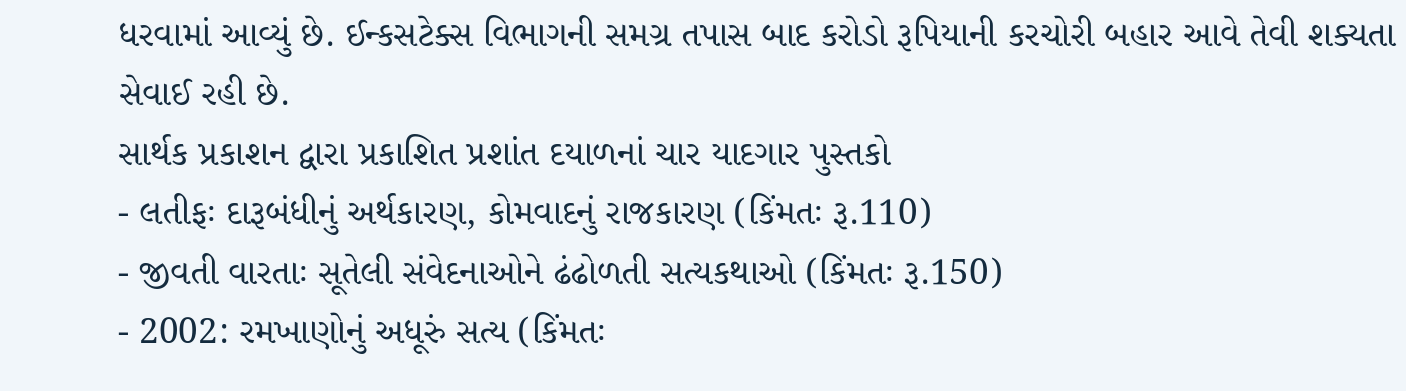ધરવામાં આવ્યું છે. ઈન્કસટેક્સ વિભાગની સમગ્ર તપાસ બાદ કરોડો રૂપિયાની કરચોરી બહાર આવે તેવી શક્યતા સેવાઈ રહી છે.
સાર્થક પ્રકાશન દ્વારા પ્રકાશિત પ્રશાંત દયાળનાં ચાર યાદગાર પુસ્તકો
- લતીફઃ દારૂબંધીનું અર્થકારણ, કોમવાદનું રાજકારણ (કિંમતઃ રૂ.110)
- જીવતી વારતાઃ સૂતેલી સંવેદનાઓને ઢંઢોળતી સત્યકથાઓ (કિંમતઃ રૂ.150)
- 2002: રમખાણોનું અધૂરું સત્ય (કિંમતઃ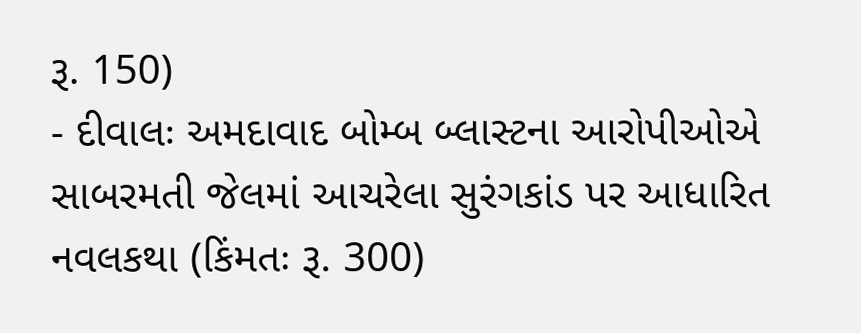રૂ. 150)
- દીવાલઃ અમદાવાદ બોમ્બ બ્લાસ્ટના આરોપીઓએ સાબરમતી જેલમાં આચરેલા સુરંગકાંડ પર આધારિત નવલકથા (કિંમતઃ રૂ. 300)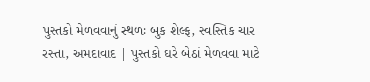પુસ્તકો મેળવવાનું સ્થળઃ બુક શેલ્ફ, સ્વસ્તિક ચાર રસ્તા, અમદાવાદ | પુસ્તકો ઘરે બેઠાં મેળવવા માટે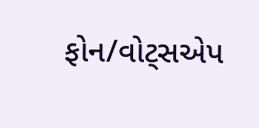ફોન/વોટ્સએપ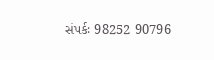સંપર્કઃ 98252 90796